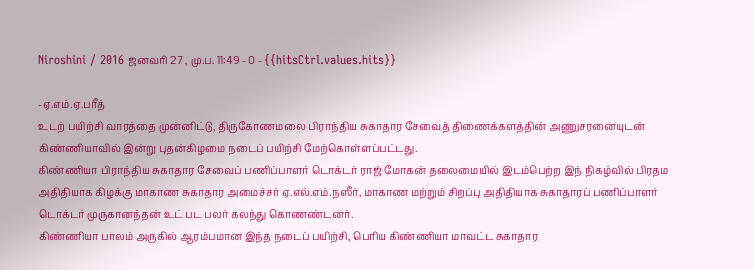Niroshini / 2016 ஜனவரி 27 , மு.ப. 11:49 - 0 - {{hitsCtrl.values.hits}}

-ஏ.எம்.ஏ.பரீத்
உடற் பயிற்சி வாரத்தை முன்னிட்டு, திருகோணமலை பிராந்திய சுகாதார சேவைத் திணைக்களத்தின் அணுசரனையுடன் கிண்ணியாவில் இன்று புதன்கிழமை நடைப் பயிற்சி மேற்கொள்ளப்பட்டது.
கிண்ணியா பிராந்திய சுகாதார சேவைப் பணிப்பாளர் டொக்டர் ராஜ் மோகன் தலைமையில் இடம்பெற்ற இந் நிகழ்வில் பிரதம அதிதியாக கிழக்கு மாகாண சுகாதார அமைச்சர் ஏ.எல்.எம்.நஸீர், மாகாண மற்றும் சிறப்பு அதிதியாக சுகாதாரப் பணிப்பாளர் டொக்டர் முருகானந்தன் உட் பட பலர் கலந்து கொணண்டனர்.
கிண்ணியா பாலம் அருகில் ஆரம்பமான இந்த நடைப் பயிற்சி, பெரிய கிண்ணியா மாவட்ட சுகாதார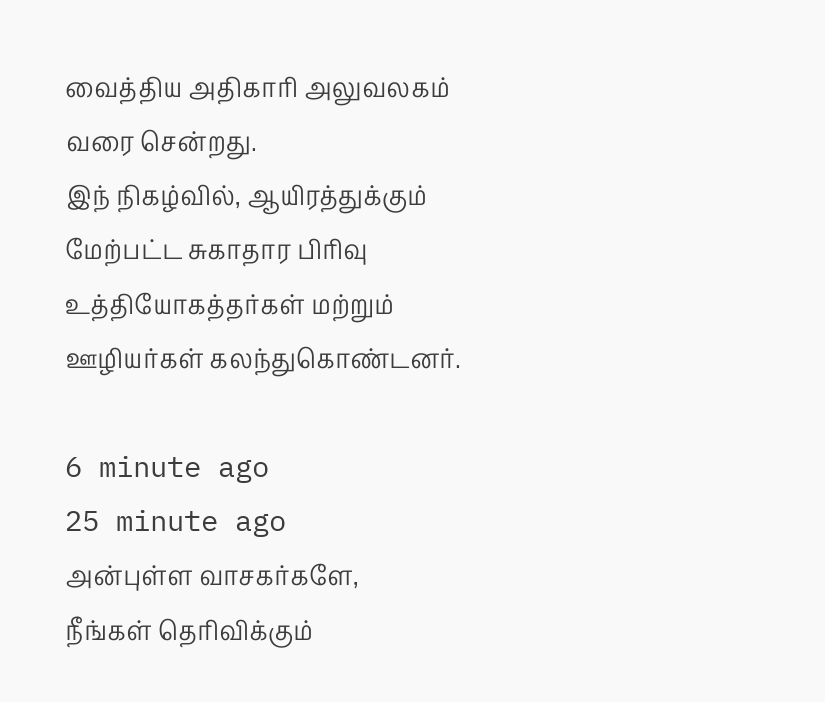வைத்திய அதிகாரி அலுவலகம் வரை சென்றது.
இந் நிகழ்வில், ஆயிரத்துக்கும் மேற்பட்ட சுகாதார பிரிவு உத்தியோகத்தர்கள் மற்றும் ஊழியர்கள் கலந்துகொண்டனர்.

6 minute ago
25 minute ago
அன்புள்ள வாசகர்களே,
நீங்கள் தெரிவிக்கும்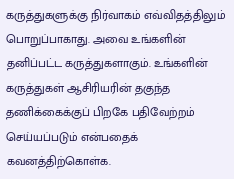கருத்துகளுக்கு நிர்வாகம் எவ்விதத்திலும் பொறுப்பாகாது. அவை உங்களின் தனிப்பட்ட கருத்துகளாகும். உங்களின் கருத்துகள் ஆசிரியரின் தகுந்த தணிக்கைக்குப் பிறகே பதிவேற்றம் செய்யப்படும் என்பதைக் கவனத்திற்கொள்க.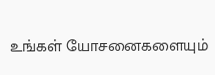உங்கள் யோசனைகளையும்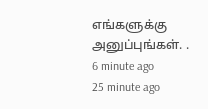எங்களுக்கு அனுப்புங்கள். .
6 minute ago
25 minute ago